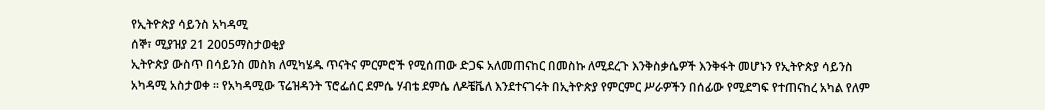የኢትዮጵያ ሳይንስ አካዳሚ
ሰኞ፣ ሚያዝያ 21 2005ማስታወቂያ
ኢትዮጵያ ውስጥ በሳይንስ መስክ ለሚካሄዱ ጥናትና ምርምሮች የሚሰጠው ድጋፍ አለመጠናከር በመስኩ ለሚደረጉ እንቅስቃሴዎች እንቅፋት መሆኑን የኢትዮጵያ ሳይንስ አካዳሚ አስታወቀ ። የአካዳሚው ፕሬዝዳንት ፕሮፌሰር ደምሴ ሃብቴ ደምሴ ለዶቼቬለ እንደተናገሩት በኢትዮጵያ የምርምር ሥራዎችን በሰፊው የሚደግፍ የተጠናከረ አካል የለም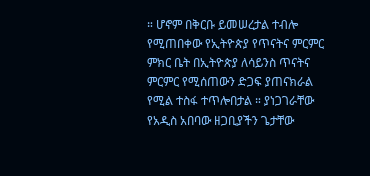። ሆኖም በቅርቡ ይመሠረታል ተብሎ የሚጠበቀው የኢትዮጵያ የጥናትና ምርምር ምክር ቤት በኢትዮጵያ ለሳይንስ ጥናትና ምርምር የሚሰጠውን ድጋፍ ያጠናክራል የሚል ተስፋ ተጥሎበታል ። ያነጋገራቸው የአዲስ አበባው ዘጋቢያችን ጌታቸው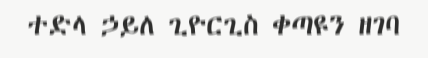ተድላ ኃይለ ጊዮርጊስ ቀጣዩን ዘገባ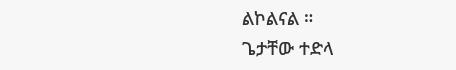ልኮልናል ።
ጌታቸው ተድላ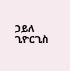ኃይለ ጊዮርጊስ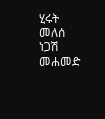ሂሩት መለሰ
ነጋሽ መሐመድ